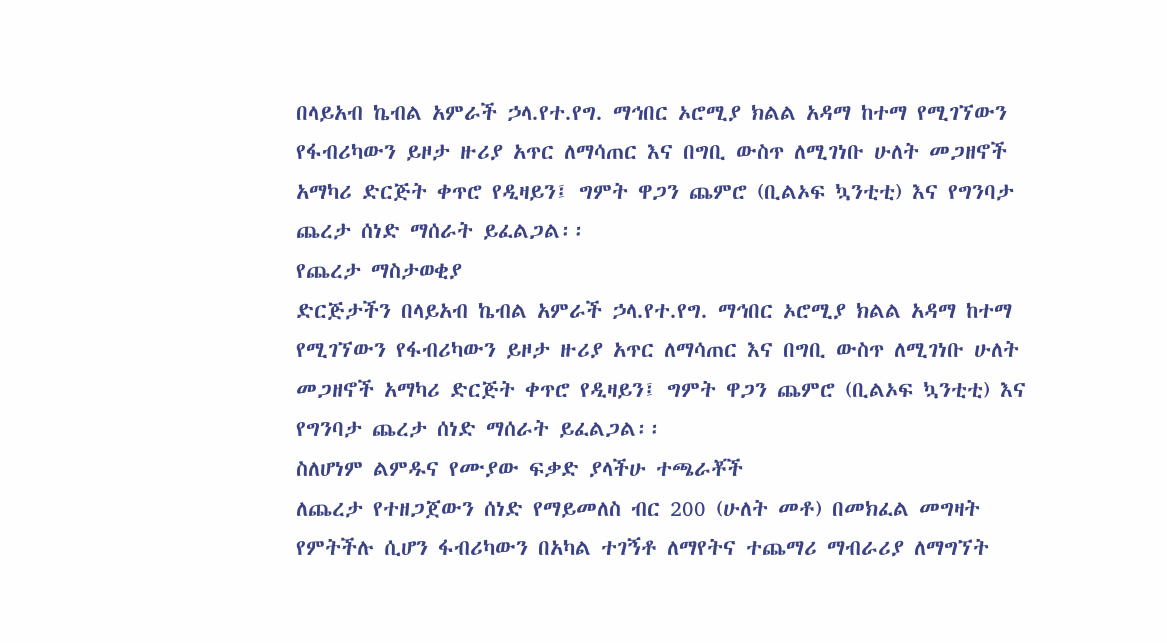በላይአብ ኬብል አምራች ኃላ.የተ.የግ. ማኅበር ኦሮሚያ ክልል አዳማ ከተማ የሚገኘውን የፋብሪካውን ይዞታ ዙሪያ አጥር ለማሳጠር እና በግቢ ውስጥ ለሚገነቡ ሁለት መጋዘኖች አማካሪ ድርጅት ቀጥሮ የዲዛይን፤ ግምት ዋጋን ጨምሮ (ቢልኦፍ ኳንቲቲ) እና የግንባታ ጨረታ ሰነድ ማሰራት ይፈልጋል፡፡
የጨረታ ማስታወቂያ
ድርጅታችን በላይአብ ኬብል አምራች ኃላ.የተ.የግ. ማኅበር ኦሮሚያ ክልል አዳማ ከተማ የሚገኘውን የፋብሪካውን ይዞታ ዙሪያ አጥር ለማሳጠር እና በግቢ ውስጥ ለሚገነቡ ሁለት መጋዘኖች አማካሪ ድርጅት ቀጥሮ የዲዛይን፤ ግምት ዋጋን ጨምሮ (ቢልኦፍ ኳንቲቲ) እና የግንባታ ጨረታ ሰነድ ማሰራት ይፈልጋል፡፡
ስለሆነም ልምዱና የሙያው ፍቃድ ያላችሁ ተጫራቾች
ለጨረታ የተዘጋጀውን ሰነድ የማይመለስ ብር 200 (ሁለት መቶ) በመክፈል መግዛት የምትችሉ ሲሆን ፋብሪካውን በአካል ተገኝቶ ለማየትና ተጨማሪ ማብራሪያ ለማግኘት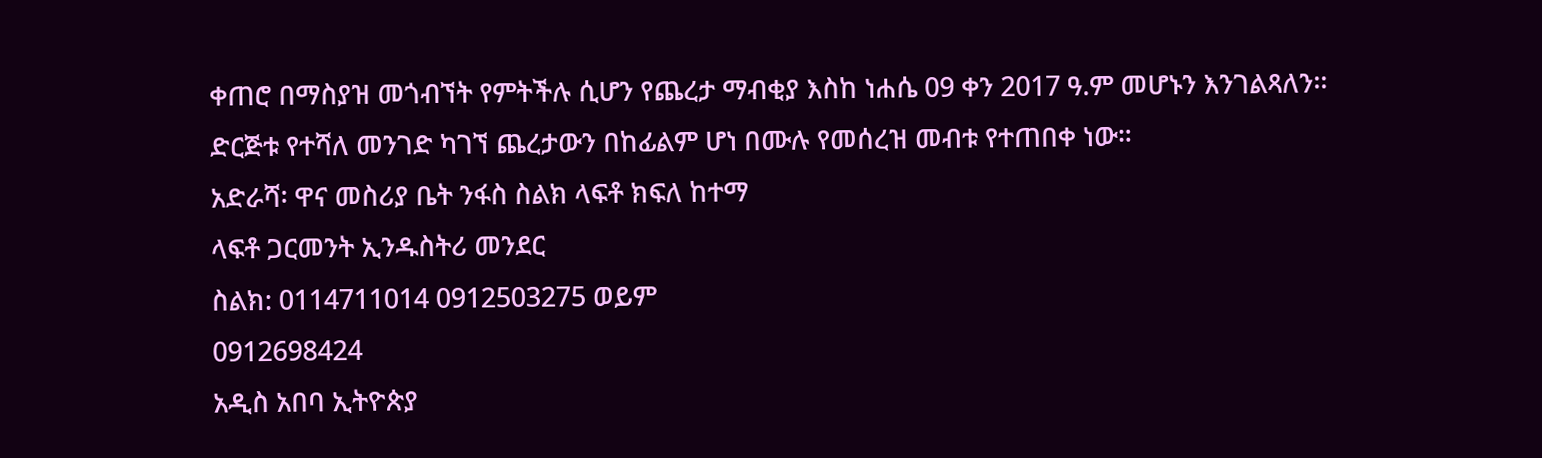ቀጠሮ በማስያዝ መጎብኘት የምትችሉ ሲሆን የጨረታ ማብቂያ እስከ ነሐሴ 09 ቀን 2017 ዓ.ም መሆኑን እንገልጻለን፡፡
ድርጅቱ የተሻለ መንገድ ካገኘ ጨረታውን በከፊልም ሆነ በሙሉ የመሰረዝ መብቱ የተጠበቀ ነው።
አድራሻ፡ ዋና መስሪያ ቤት ንፋስ ስልክ ላፍቶ ክፍለ ከተማ
ላፍቶ ጋርመንት ኢንዱስትሪ መንደር
ስልክ: 0114711014 0912503275 ወይም
0912698424
አዲስ አበባ ኢትዮጵያ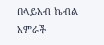በላይአብ ኬብል አምራች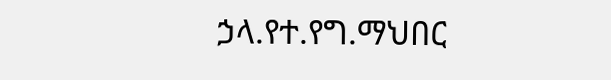ኃላ.የተ.የግ.ማህበር